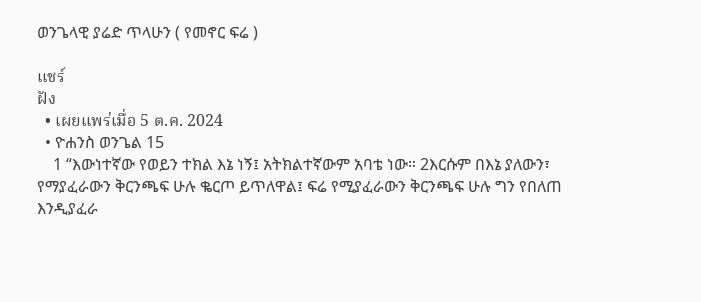ወንጌላዊ ያሬድ ጥላሁን ( የመኖር ፍሬ )

แชร์
ฝัง
  • เผยแพร่เมื่อ 5 ต.ค. 2024
  • ዮሐንስ ወንጌል 15
    1 “እውነተኛው የወይን ተክል እኔ ነኝ፤ አትክልተኛውም አባቴ ነው። 2እርሱም በእኔ ያለውን፣ የማያፈራውን ቅርንጫፍ ሁሉ ቈርጦ ይጥለዋል፤ ፍሬ የሚያፈራውን ቅርንጫፍ ሁሉ ግን የበለጠ እንዲያፈራ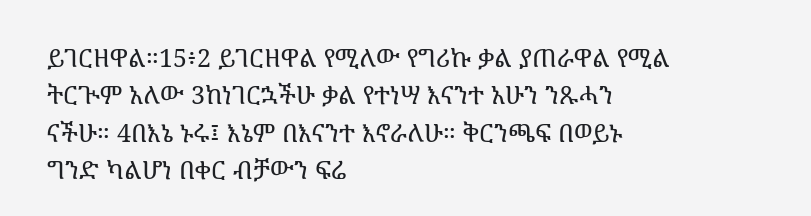ይገርዘዋል።15፥2 ይገርዘዋል የሚለው የግሪኩ ቃል ያጠራዋል የሚል ትርጒም አለው 3ከነገርኋችሁ ቃል የተነሣ እናንተ አሁን ንጹሓን ናችሁ። 4በእኔ ኑሩ፤ እኔም በእናንተ እኖራለሁ። ቅርንጫፍ በወይኑ ግንድ ካልሆነ በቀር ብቻውን ፍሬ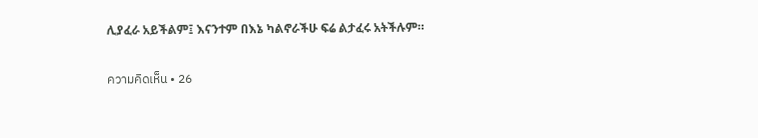ሊያፈራ አይችልም፤ እናንተም በእኔ ካልኖራችሁ ፍሬ ልታፈሩ አትችሉም።

ความคิดเห็น • 26